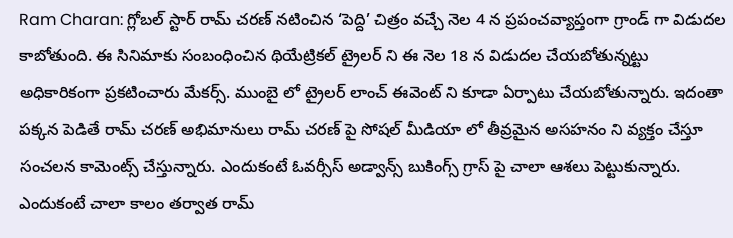Ram Charan: గ్లోబల్ స్టార్ రామ్ చరణ్ నటించిన ‘పెద్ది’ చిత్రం వచ్చే నెల 4 న ప్రపంచవ్యాప్తంగా గ్రాండ్ గా విడుదల కాబోతుంది. ఈ సినిమాకు సంబంధించిన థియేట్రికల్ ట్రైలర్ ని ఈ నెల 18 న విడుదల చేయబోతున్నట్టు అధికారికంగా ప్రకటించారు మేకర్స్. ముంబై లో ట్రైలర్ లాంచ్ ఈవెంట్ ని కూడా ఏర్పాటు చేయబోతున్నారు. ఇదంతా పక్కన పెడితే రామ్ చరణ్ అభిమానులు రామ్ చరణ్ పై సోషల్ మీడియా లో తీవ్రమైన అసహనం ని వ్యక్తం చేస్తూ సంచలన కామెంట్స్ చేస్తున్నారు. ఎందుకంటే ఓవర్సీస్ అడ్వాన్స్ బుకింగ్స్ గ్రాస్ పై చాలా ఆశలు పెట్టుకున్నారు. ఎందుకంటే చాలా కాలం తర్వాత రామ్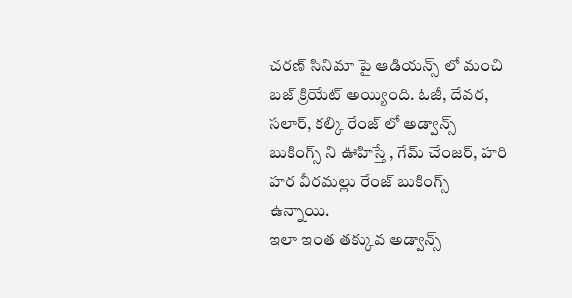చరణ్ సినిమా పై ఆడియన్స్ లో మంచి బజ్ క్రియేట్ అయ్యింది. ఓజీ, దేవర, సలార్, కల్కి రేంజ్ లో అడ్వాన్స్ బుకింగ్స్ ని ఊహిస్తే , గేమ్ చేంజర్, హరి హర వీరమల్లు రేంజ్ బుకింగ్స్ ఉన్నాయి.
ఇలా ఇంత తక్కువ అడ్వాన్స్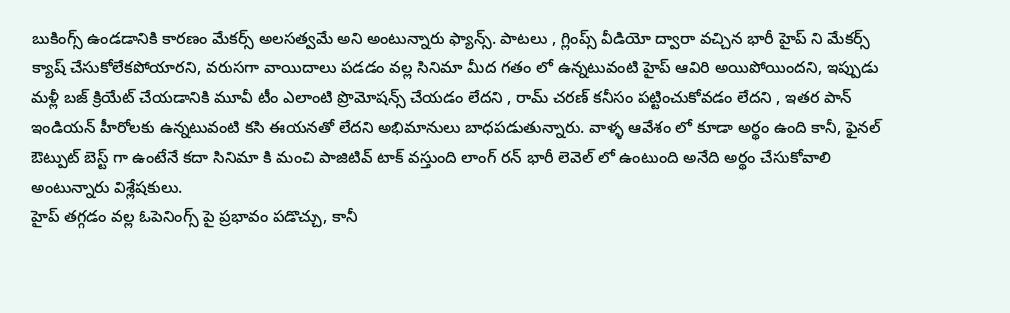బుకింగ్స్ ఉండడానికి కారణం మేకర్స్ అలసత్వమే అని అంటున్నారు ఫ్యాన్స్. పాటలు , గ్లింప్స్ వీడియో ద్వారా వచ్చిన భారీ హైప్ ని మేకర్స్ క్యాష్ చేసుకోలేకపోయారని, వరుసగా వాయిదాలు పడడం వల్ల సినిమా మీద గతం లో ఉన్నటువంటి హైప్ ఆవిరి అయిపోయిందని, ఇప్పుడు మళ్లీ బజ్ క్రియేట్ చేయడానికి మూవీ టీం ఎలాంటి ప్రొమోషన్స్ చేయడం లేదని , రామ్ చరణ్ కనీసం పట్టించుకోవడం లేదని , ఇతర పాన్ ఇండియన్ హీరోలకు ఉన్నటువంటి కసి ఈయనతో లేదని అభిమానులు బాధపడుతున్నారు. వాళ్ళ ఆవేశం లో కూడా అర్థం ఉంది కానీ, ఫైనల్ ఔట్పుట్ బెస్ట్ గా ఉంటేనే కదా సినిమా కి మంచి పాజిటివ్ టాక్ వస్తుంది లాంగ్ రన్ భారీ లెవెల్ లో ఉంటుంది అనేది అర్థం చేసుకోవాలి అంటున్నారు విశ్లేషకులు.
హైప్ తగ్గడం వల్ల ఓపెనింగ్స్ పై ప్రభావం పడొచ్చు, కానీ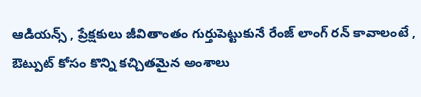ఆడియన్స్ , ప్రేక్షకులు జీవితాంతం గుర్తుపెట్టుకునే రేంజ్ లాంగ్ రన్ కావాలంటే , ఔట్పుట్ కోసం కొన్ని కచ్చితమైన అంశాలు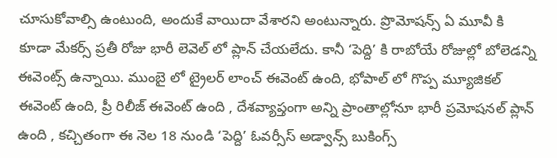చూసుకోవాల్సి ఉంటుంది, అందుకే వాయిదా వేశారని అంటున్నారు. ప్రొమోషన్స్ ఏ మూవీ కి కూడా మేకర్స్ ప్రతీ రోజు భారీ లెవెల్ లో ప్లాన్ చేయలేదు. కానీ ‘పెద్ది’ కి రాబోయే రోజుల్లో బోలెడన్ని ఈవెంట్స్ ఉన్నాయి. ముంబై లో ట్రైలర్ లాంచ్ ఈవెంట్ ఉంది, భోపాల్ లో గొప్ప మ్యూజికల్ ఈవెంట్ ఉంది, ప్రీ రిలీజ్ ఈవెంట్ ఉంది , దేశవ్యాప్తంగా అన్ని ప్రాంతాల్లోనూ భారీ ప్రమోషనల్ ప్లాన్ ఉంది , కచ్చితంగా ఈ నెల 18 నుండి ‘పెద్ది’ ఓవర్సీస్ అడ్వాన్స్ బుకింగ్స్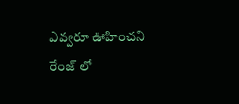ఎవ్వరూ ఊహించని రేంజ్ లో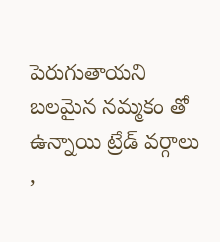పెరుగుతాయని బలమైన నమ్మకం తో ఉన్నాయి ట్రేడ్ వర్గాలు ,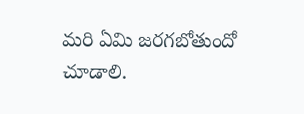మరి ఏమి జరగబోతుందో చూడాలి.